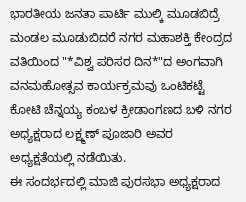ಭಾರತೀಯ ಜನತಾ ಪಾರ್ಟಿ ಮುಲ್ಕಿ ಮೂಡಬಿದ್ರೆ ಮಂಡಲ ಮೂಡುಬಿದರೆ ನಗರ ಮಹಾಶಕ್ತಿ ಕೇಂದ್ರದ ವತಿಯಿಂದ "*ವಿಶ್ವ ಪರಿಸರ ದಿನ*"ದ ಅಂಗವಾಗಿ ವನಮಹೋತ್ಸವ ಕಾರ್ಯಕ್ರಮವು ಒಂಟಿಕಟ್ಟೆ ಕೋಟಿ ಚೆನ್ನಯ್ಯ ಕಂಬಳ ಕ್ರೀಡಾಂಗಣದ ಬಳಿ ನಗರ ಅಧ್ಯಕ್ಷರಾದ ಲಕ್ಷ್ಮಣ್ ಪೂಜಾರಿ ಅವರ ಅಧ್ಯಕ್ಷತೆಯಲ್ಲಿ ನಡೆಯಿತು.
ಈ ಸಂದರ್ಭದಲ್ಲಿ ಮಾಜಿ ಪುರಸಭಾ ಅಧ್ಯಕ್ಷರಾದ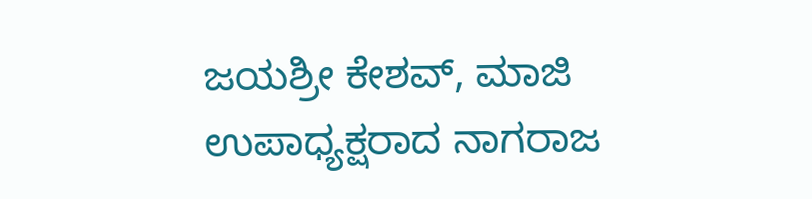ಜಯಶ್ರೀ ಕೇಶವ್, ಮಾಜಿ ಉಪಾಧ್ಯಕ್ಷರಾದ ನಾಗರಾಜ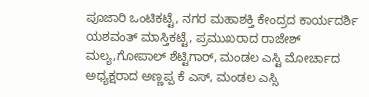ಪೂಜಾರಿ ಒಂಟಿಕಟ್ಟೆ, ನಗರ ಮಹಾಶಕ್ತಿ ಕೇಂದ್ರದ ಕಾರ್ಯದರ್ಶಿ ಯಶವಂತ್ ಮಾಸ್ತಿಕಟ್ಟೆ, ಪ್ರಮುಖರಾದ ರಾಜೇಶ್ ಮಲ್ಯ,ಗೋಪಾಲ್ ಶೆಟ್ಟಿಗಾರ್, ಮಂಡಲ ಎಸ್ಟಿ ಮೋರ್ಚಾದ ಅಧ್ಯಕ್ಷರಾದ ಅಣ್ಣಪ್ಪ ಕೆ ಎಸ್, ಮಂಡಲ ಎಸ್ಸಿ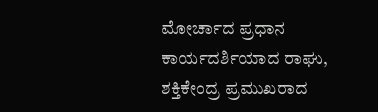ಮೋರ್ಚಾದ ಪ್ರಧಾನ ಕಾರ್ಯದರ್ಶಿಯಾದ ರಾಘು, ಶಕ್ತಿಕೇಂದ್ರ ಪ್ರಮುಖರಾದ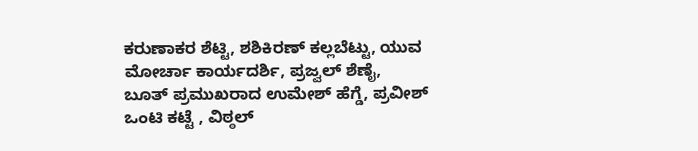ಕರುಣಾಕರ ಶೆಟ್ಟಿ, ಶಶಿಕಿರಣ್ ಕಲ್ಲಬೆಟ್ಟು, ಯುವ ಮೋರ್ಚಾ ಕಾರ್ಯದರ್ಶಿ, ಪ್ರಜ್ವಲ್ ಶೆಣೈ, ಬೂತ್ ಪ್ರಮುಖರಾದ ಉಮೇಶ್ ಹೆಗ್ಡೆ, ಪ್ರವೀಶ್ ಒಂಟಿ ಕಟ್ಟೆ , ವಿಠ್ಠಲ್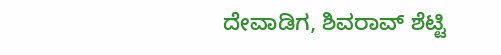ದೇವಾಡಿಗ, ಶಿವರಾವ್ ಶೆಟ್ಟಿ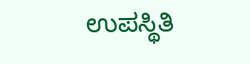ಉಪಸ್ಥಿತಿ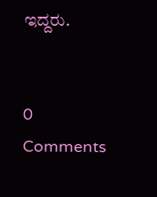ಇದ್ದರು.


0 Comments